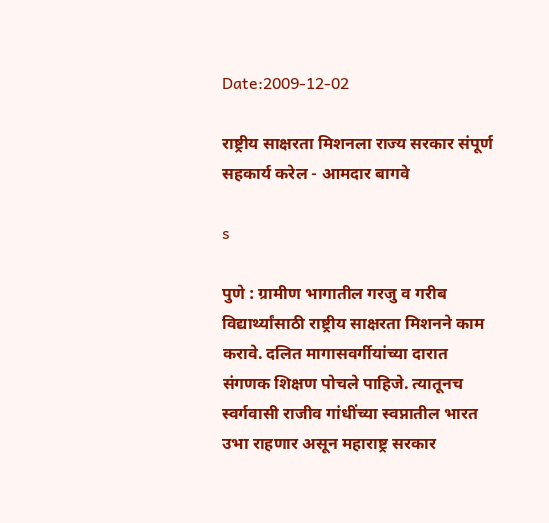Date:2009-12-02

राष्ट्रीय साक्षरता मिशनला राज्य सरकार संपूर्ण सहकार्य करेल - आमदार बागवे

s

पुणे : ग्रामीण भागातील गरजु व गरीब विद्यार्थ्यांसाठी राष्ट्रीय साक्षरता मिशनने काम करावे. दलित मागासवर्गीयांच्या दारात संगणक शिक्षण पोचले पाहिजे. त्यातूनच स्वर्गवासी राजीव गांधींच्या स्वप्नातील भारत उभा राहणार असून महाराष्ट्र सरकार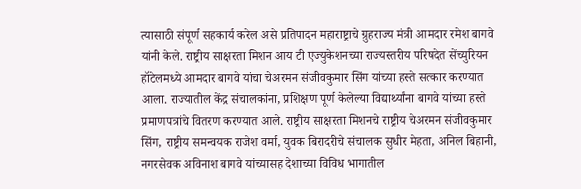त्यासाठी संपूर्ण सहकार्य करेल असे प्रतिपादन महाराष्ट्राचे ग्रुहराज्य मंत्री आमदार रमेश बागवे यांनी केले. राष्ट्रीय साक्षरता मिशन आय टी एज्युकेशनच्या राज्यस्तरीय परिषदेत सेंच्युरियन हॉटेलमध्ये आमदार बागवे यांचा चेअरमन संजीवकुमार सिंग यांच्या हस्ते सत्कार करण्यात आला. राज्यातील केंद्र संचालकांना, प्रशिक्षण पूर्ण केलेल्या विद्यार्थ्यांना बागवे यांच्या हस्ते प्रमाणपत्रांचे वितरण करण्यात आले. राष्ट्रीय साक्षरता मिशनचे राष्ट्रीय चेअरमन संजीवकुमार सिंग, राष्ट्रीय समन्वयक राजेश वर्मा, युवक बिरादरीचे संचालक सुधीर मेहता, अनिल बिहानी, नगरसेवक अविनाश बागवे यांच्यासह देशाच्या विविध भागातील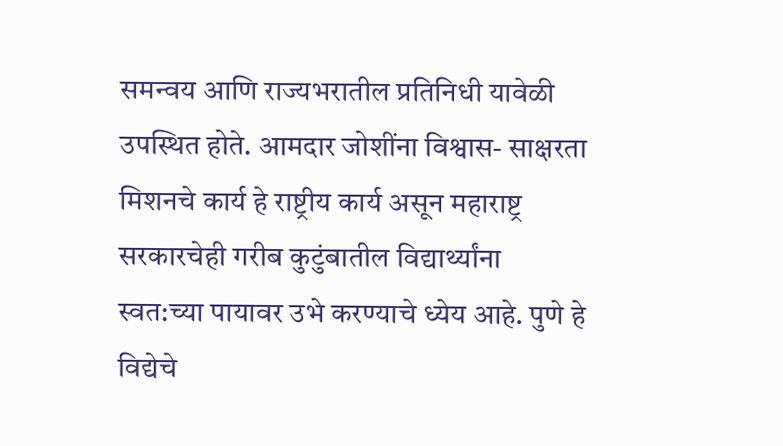समन्वय आणि राज्यभरातील प्रतिनिधी यावेळी उपस्थित होते. आमदार जोशींना विश्वास- साक्षरता मिशनचे कार्य हे राष्ट्रीय कार्य असून महाराष्ट्र सरकारचेही गरीब कुटुंबातील विद्यार्थ्यांना स्वत:च्या पायावर उभे करण्याचे ध्येय आहे. पुणे हे विद्येचे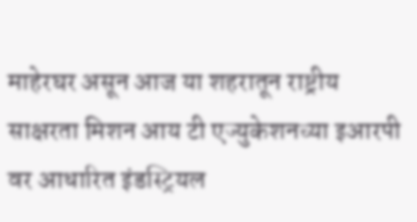माहेरघर असून आज या शहरातून राष्ट्रीय साक्षरता मिशन आय टी एज्युकेशनच्या इआरपी वर आधारित इंडस्ट्रियल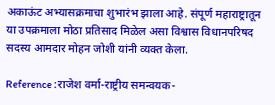अकाऊंट अभ्यासक्रमाचा शुभारंभ झाला आहे. संपूर्ण महाराष्ट्रातून या उपक्रमाला मोठा प्रतिसाद मिळेल असा विश्वास विधानपरिषद सदस्य आमदार मोहन जोशी यांनी व्यक्त केला.

Reference :राजेश वर्मा-राष्ट्रीय समन्वयक-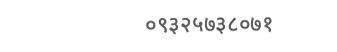०९३२५७३८०७१